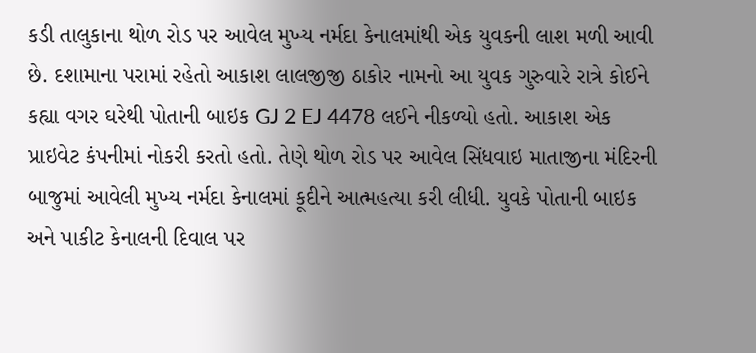કડી તાલુકાના થોળ રોડ પર આવેલ મુખ્ય નર્મદા કેનાલમાંથી એક યુવકની લાશ મળી આવી છે. દશામાના પરામાં રહેતો આકાશ લાલજીજી ઠાકોર નામનો આ યુવક ગુરુવારે રાત્રે કોઈને કહ્યા વગર ઘરેથી પોતાની બાઇક GJ 2 EJ 4478 લઈને નીકળ્યો હતો. આકાશ એક પ્રાઇવેટ કંપનીમાં નોકરી કરતો હતો. તેણે થોળ રોડ પર આવેલ સિંધવાઇ માતાજીના મંદિરની બાજુમાં આવેલી મુખ્ય નર્મદા કેનાલમાં કૂદીને આત્મહત્યા કરી લીધી. યુવકે પોતાની બાઇક અને પાકીટ કેનાલની દિવાલ પર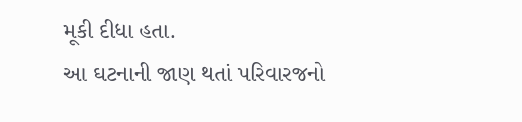મૂકી દીધા હતા.
આ ઘટનાની જાણ થતાં પરિવારજનો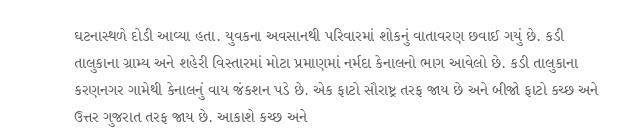ઘટનાસ્થળે દોડી આવ્યા હતા. યુવકના અવસાનથી પરિવારમાં શોકનું વાતાવરણ છવાઈ ગયું છે. કડી તાલુકાના ગ્રામ્ય અને શહેરી વિસ્તારમાં મોટા પ્રમાણમાં નર્મદા કેનાલનો ભાગ આવેલો છે. કડી તાલુકાના કરણનગર ગામેથી કેનાલનું વાય જંકશન પડે છે. એક ફાટો સૌરાષ્ટ્ર તરફ જાય છે અને બીજો ફાટો કચ્છ અને ઉત્તર ગુજરાત તરફ જાય છે. આકાશે કચ્છ અને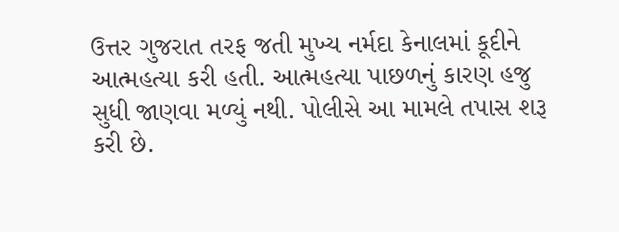ઉત્તર ગુજરાત તરફ જતી મુખ્ય નર્મદા કેનાલમાં કૂદીને આત્મહત્યા કરી હતી. આત્મહત્યા પાછળનું કારણ હજુ સુધી જાણવા મળ્યું નથી. પોલીસે આ મામલે તપાસ શરૂ કરી છે.